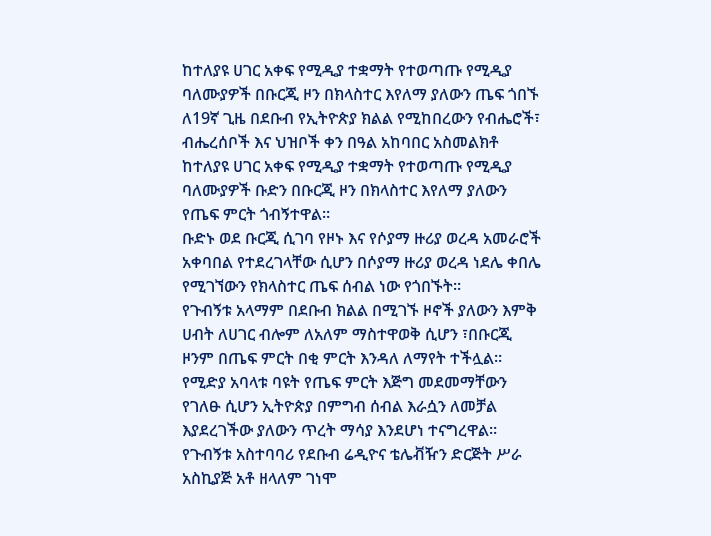ከተለያዩ ሀገር አቀፍ የሚዲያ ተቋማት የተወጣጡ የሚዲያ ባለሙያዎች በቡርጂ ዞን በክላስተር እየለማ ያለውን ጤፍ ጎበኙ
ለ19ኛ ጊዜ በደቡብ የኢትዮጵያ ክልል የሚከበረውን የብሔሮች፣ ብሔረሰቦች እና ህዝቦች ቀን በዓል አከባበር አስመልክቶ ከተለያዩ ሀገር አቀፍ የሚዲያ ተቋማት የተወጣጡ የሚዲያ ባለሙያዎች ቡድን በቡርጂ ዞን በክላስተር እየለማ ያለውን የጤፍ ምርት ጎብኝተዋል።
ቡድኑ ወደ ቡርጂ ሲገባ የዞኑ እና የሶያማ ዙሪያ ወረዳ አመራሮች አቀባበል የተደረገላቸው ሲሆን በሶያማ ዙሪያ ወረዳ ነደሌ ቀበሌ የሚገኘውን የክላስተር ጤፍ ሰብል ነው የጎበኙት።
የጉብኝቱ አላማም በደቡብ ክልል በሚገኙ ዞኖች ያለውን እምቅ ሀብት ለሀገር ብሎም ለአለም ማስተዋወቅ ሲሆን ፣በቡርጂ ዞንም በጤፍ ምርት በቂ ምርት እንዳለ ለማየት ተችሏል።
የሚድያ አባላቱ ባዩት የጤፍ ምርት እጅግ መደመማቸውን የገለፁ ሲሆን ኢትዮጵያ በምግብ ሰብል እራሷን ለመቻል እያደረገችው ያለውን ጥረት ማሳያ እንደሆነ ተናግረዋል።
የጉብኝቱ አስተባባሪ የደቡብ ሬዲዮና ቴሌቭዥን ድርጅት ሥራ አስኪያጅ አቶ ዘላለም ገነሞ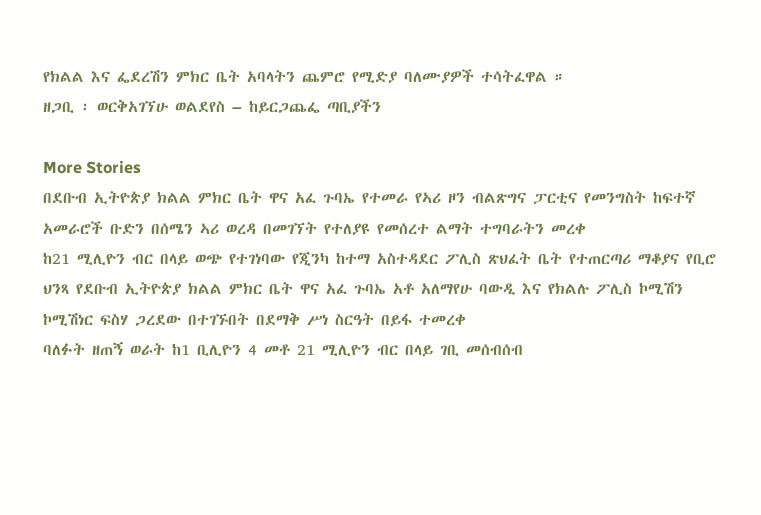የክልል እና ፌደረሽን ምክር ቤት አባላትን ጨምሮ የሚድያ ባለሙያዎች ተሳትፈዋል ።
ዘጋቢ ፡ ወርቅአገኘሁ ወልደየስ – ከይርጋጨፌ ጣቢያችን

More Stories
በደቡብ ኢትዮጵያ ክልል ምክር ቤት ዋና አፈ ጉባኤ የተመራ የኣሪ ዞን ብልጽግና ፓርቲና የመንግስት ከፍተኛ አመራሮች ቡድን በሰሜን ኣሪ ወረዳ በመገኘት የተለያዩ የመሰረተ ልማት ተግባራትን መረቀ
ከ21 ሚሊዮን ብር በላይ ወጭ የተገነባው የጂንካ ከተማ አስተዳደር ፖሊስ ጽህፈት ቤት የተጠርጣሪ ማቆያና የቢሮ ህንጻ የደቡብ ኢትዮጵያ ክልል ምክር ቤት ዋና አፈ ጉባኤ አቶ አለማየሁ ባውዲ እና የክልሉ ፖሊስ ኮሚሽን ኮሚሽነር ፍስሃ ጋረደው በተገኙበት በደማቅ ሥነ ስርዓት በይፋ ተመረቀ
ባለፉት ዘጠኝ ወራት ከ1 ቢሊዮን 4 መቶ 21 ሚሊዮን ብር በላይ ገቢ መሰብሰብ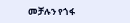መቻሉን የጎፋ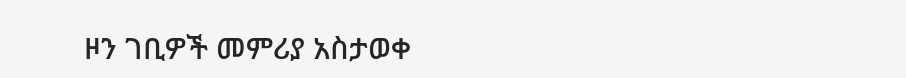ዞን ገቢዎች መምሪያ አስታወቀ